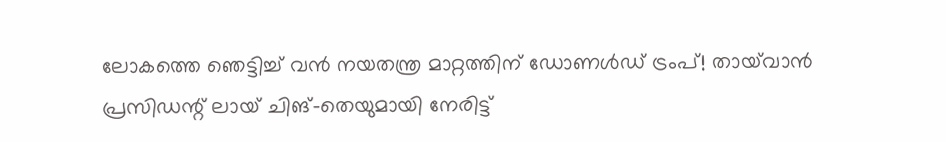ലോകത്തെ ഞെട്ടിച്ച് വൻ നയതന്ത്ര മാറ്റത്തിന് ഡോണൾഡ് ട്രംപ്! തായ്‌വാൻ പ്രസിഡന്റ് ലായ് ചിങ്-തെയുമായി നേരിട്ട്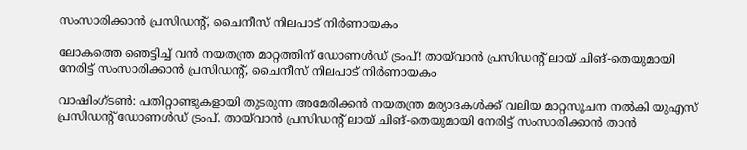സംസാരിക്കാൻ പ്രസിഡൻ്റ്, ചൈനീസ് നിലപാട് നിർണായകം

ലോകത്തെ ഞെട്ടിച്ച് വൻ നയതന്ത്ര മാറ്റത്തിന് ഡോണൾഡ് ട്രംപ്! തായ്‌വാൻ പ്രസിഡന്റ് ലായ് ചിങ്-തെയുമായി നേരിട്ട് സംസാരിക്കാൻ പ്രസിഡൻ്റ്, ചൈനീസ് നിലപാട് നിർണായകം

വാഷിംഗ്ടൺ: പതിറ്റാണ്ടുകളായി തുടരുന്ന അമേരിക്കൻ നയതന്ത്ര മര്യാദകൾക്ക് വലിയ മാറ്റസൂചന നൽകി യുഎസ് പ്രസിഡന്റ് ഡോണൾഡ് ട്രംപ്. തായ്‌വാൻ പ്രസിഡന്റ് ലായ് ചിങ്-തെയുമായി നേരിട്ട് സംസാരിക്കാൻ താൻ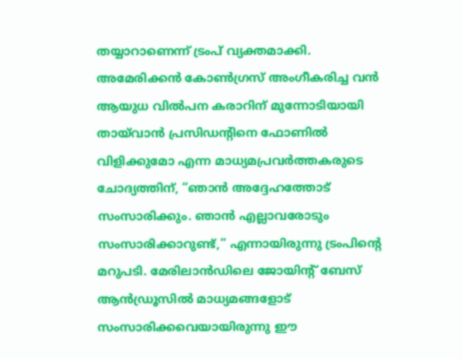തയ്യാറാണെന്ന് ട്രംപ് വ്യക്തമാക്കി. അമേരിക്കൻ കോൺഗ്രസ് അംഗീകരിച്ച വൻ ആയുധ വിൽപന കരാറിന് മുന്നോടിയായി തായ്‌വാൻ പ്രസിഡന്റിനെ ഫോണിൽ വിളിക്കുമോ എന്ന മാധ്യമപ്രവർത്തകരുടെ ചോദ്യത്തിന്, “ഞാൻ അദ്ദേഹത്തോട് സംസാരിക്കും. ഞാൻ എല്ലാവരോടും സംസാരിക്കാറുണ്ട്,” എന്നായിരുന്നു ട്രംപിന്റെ മറുപടി. മേരിലാൻഡിലെ ജോയിന്റ് ബേസ് ആൻഡ്രൂസിൽ മാധ്യമങ്ങളോട് സംസാരിക്കവെയായിരുന്നു ഈ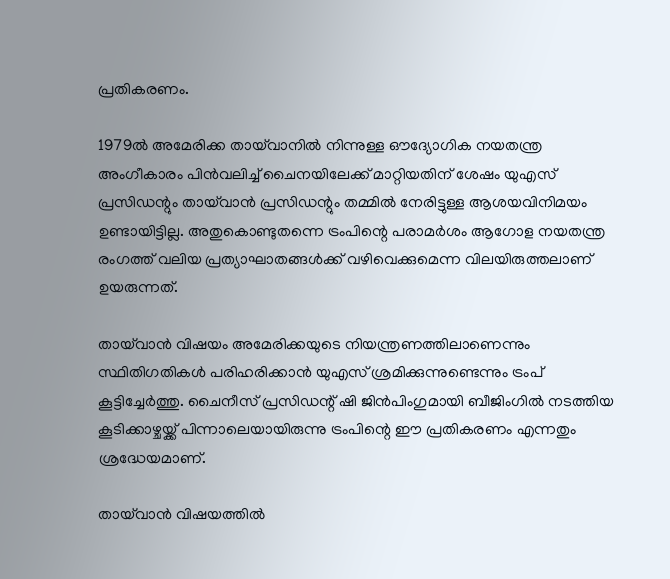പ്രതികരണം.

1979ൽ അമേരിക്ക തായ്‌വാനിൽ നിന്നുള്ള ഔദ്യോഗിക നയതന്ത്ര അംഗീകാരം പിൻവലിച്ച് ചൈനയിലേക്ക് മാറ്റിയതിന് ശേഷം യുഎസ് പ്രസിഡന്റും തായ്‌വാൻ പ്രസിഡന്റും തമ്മിൽ നേരിട്ടുള്ള ആശയവിനിമയം ഉണ്ടായിട്ടില്ല. അതുകൊണ്ടുതന്നെ ട്രംപിന്റെ പരാമർശം ആഗോള നയതന്ത്ര രംഗത്ത് വലിയ പ്രത്യാഘാതങ്ങൾക്ക് വഴിവെക്കുമെന്ന വിലയിരുത്തലാണ് ഉയരുന്നത്.

തായ്‌വാൻ വിഷയം അമേരിക്കയുടെ നിയന്ത്രണത്തിലാണെന്നും സ്ഥിതിഗതികൾ പരിഹരിക്കാൻ യുഎസ് ശ്രമിക്കുന്നുണ്ടെന്നും ട്രംപ് കൂട്ടിച്ചേർത്തു. ചൈനീസ് പ്രസിഡന്റ് ഷി ജിൻപിംഗുമായി ബീജിംഗിൽ നടത്തിയ കൂടിക്കാഴ്ചയ്ക്ക് പിന്നാലെയായിരുന്നു ട്രംപിന്റെ ഈ പ്രതികരണം എന്നതും ശ്രദ്ധേയമാണ്.

തായ്‌വാൻ വിഷയത്തിൽ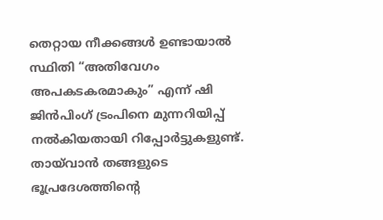തെറ്റായ നീക്കങ്ങൾ ഉണ്ടായാൽ സ്ഥിതി “അതിവേഗം അപകടകരമാകും” എന്ന് ഷി ജിൻപിംഗ് ട്രംപിനെ മുന്നറിയിപ്പ് നൽകിയതായി റിപ്പോർട്ടുകളുണ്ട്. തായ്‌വാൻ തങ്ങളുടെ ഭൂപ്രദേശത്തിന്റെ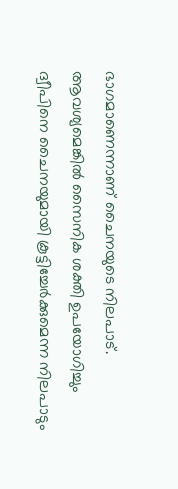ഭാഗമാണെന്നാണ് ചൈനയുടെ നിലപാട്. ആവശ്യമെങ്കിൽ സൈനിക ശക്തി ഉപയോഗിച്ചും ദ്വീപിനെ ചൈനയുമായി കൂട്ടിച്ചേർക്കുമെന്ന നിലപാടും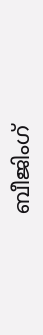ബീജിംഗ്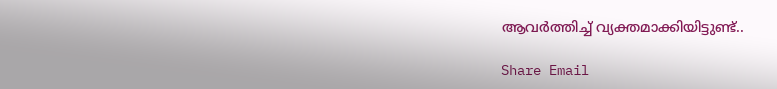ആവർത്തിച്ച് വ്യക്തമാക്കിയിട്ടുണ്ട്..

Share Email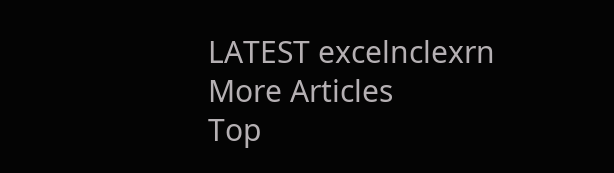LATEST excelnclexrn
More Articles
Top